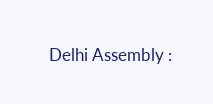Delhi Assembly :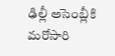ఢిల్లీ అసెంబ్లీకి మరోసారి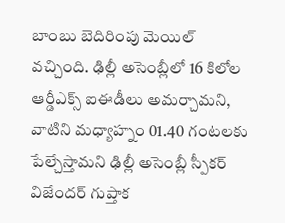బాంబు బెదిరింపు మెయిల్ వచ్చింది. ఢిల్లీ అసెంబ్లీలో 16 కిలోల ఆర్డీఎక్స్ ఐఈడీలు అమర్చామని, వాటిని మధ్యాహ్నం 01.40 గంటలకు పేల్చేస్తామని ఢిల్లీ అసెంబ్లీ స్పీకర్ విజేందర్ గుప్తాక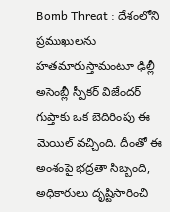Bomb Threat : దేశంలోని ప్రముఖులను హతమారుస్తామంటూ ఢిల్లీ అసెంబ్లీ స్పీకర్ విజేందర్ గుప్తాకు ఒక బెదిరింపు ఈ మెయిల్ వచ్చింది. దీంతో ఈ అంశంపై భద్రతా సిబ్బంది, అధికారులు దృష్టిసారించి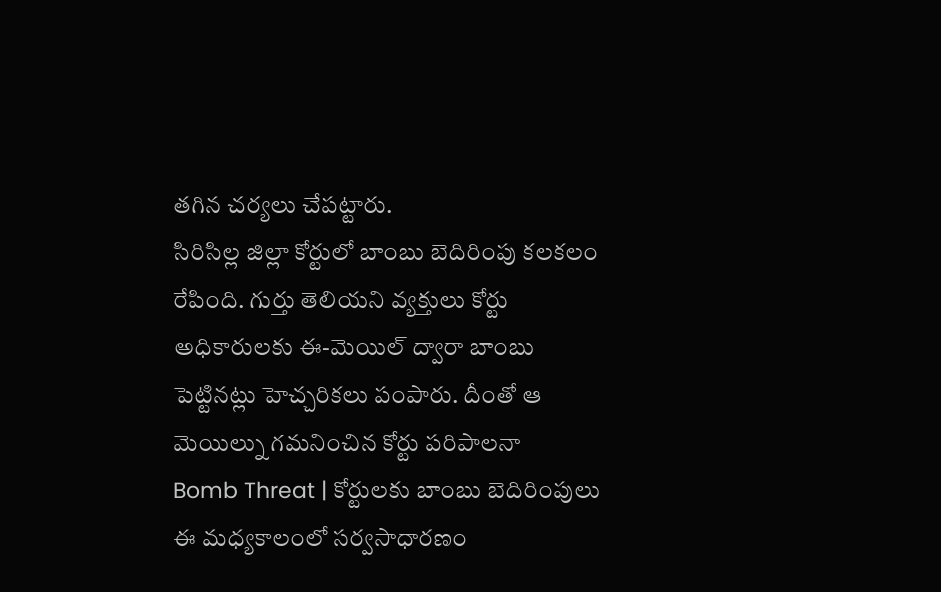తగిన చర్యలు చేపట్టారు.
సిరిసిల్ల జిల్లా కోర్టులో బాంబు బెదిరింపు కలకలం రేపింది. గుర్తు తెలియని వ్యక్తులు కోర్టు అధికారులకు ఈ-మెయిల్ ద్వారా బాంబు పెట్టినట్లు హెచ్చరికలు పంపారు. దీంతో ఆ మెయిల్ను గమనించిన కోర్టు పరిపాలనా
Bomb Threat | కోర్టులకు బాంబు బెదిరింపులు ఈ మధ్యకాలంలో సర్వసాధారణం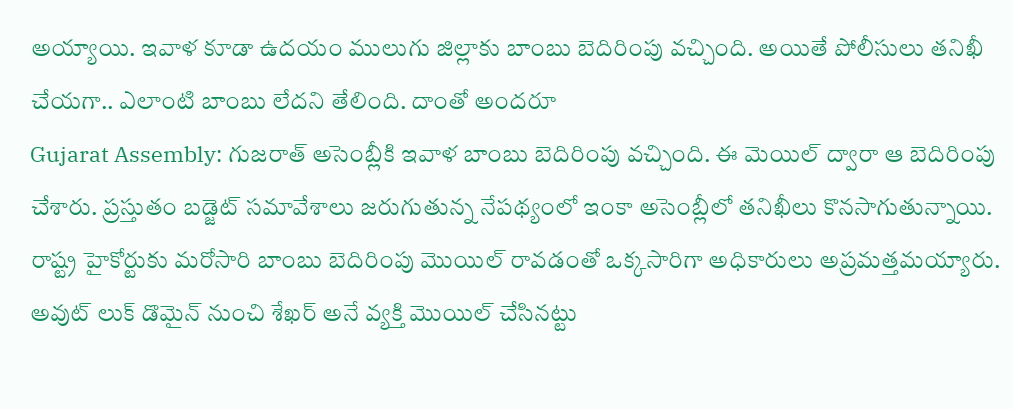అయ్యాయి. ఇవాళ కూడా ఉదయం ములుగు జిల్లాకు బాంబు బెదిరింపు వచ్చింది. అయితే పోలీసులు తనిఖీ చేయగా.. ఎలాంటి బాంబు లేదని తేలింది. దాంతో అందరూ
Gujarat Assembly: గుజరాత్ అసెంబ్లీకి ఇవాళ బాంబు బెదిరింపు వచ్చింది. ఈ మెయిల్ ద్వారా ఆ బెదిరింపు చేశారు. ప్రస్తుతం బడ్జెట్ సమావేశాలు జరుగుతున్న నేపథ్యంలో ఇంకా అసెంబ్లీలో తనిఖీలు కొనసాగుతున్నాయి.
రాష్ట్ర హైకోర్టుకు మరోసారి బాంబు బెదిరింపు మొయిల్ రావడంతో ఒక్కసారిగా అధికారులు అప్రమత్తమయ్యారు. అవుట్ లుక్ డొమైన్ నుంచి శేఖర్ అనే వ్యక్తి మొయిల్ చేసినట్టు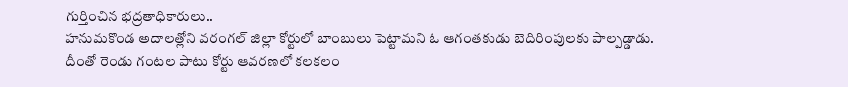గుర్తించిన భద్రతాధికారులు..
హనుమకొండ అదాలత్లోని వరంగల్ జిల్లా కోర్టులో బాంబులు పెట్టామని ఓ ఆగంతకుడు బెదిరింపులకు పాల్పడ్డాడు. దీంతో రెండు గంటల పాటు కోర్టు ఆవరణలో కలకలం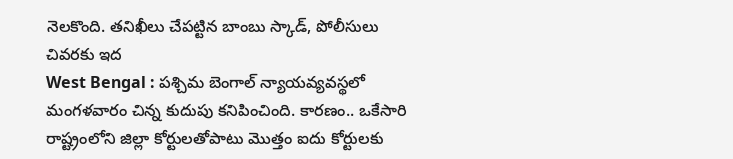నెలకొంది. తనిఖీలు చేపట్టిన బాంబు స్కాడ్, పోలీసులు చివరకు ఇద
West Bengal : పశ్చిమ బెంగాల్ న్యాయవ్యవస్థలో మంగళవారం చిన్న కుదుపు కనిపించింది. కారణం.. ఒకేసారి రాష్ట్రంలోని జిల్లా కోర్టులతోపాటు మొత్తం ఐదు కోర్టులకు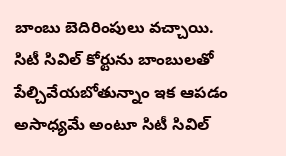బాంబు బెదిరింపులు వచ్చాయి.
సిటీ సివిల్ కోర్టును బాంబులతో పేల్చివేయబోతున్నాం ఇక ఆపడం అసాధ్యమే అంటూ సిటీ సివిల్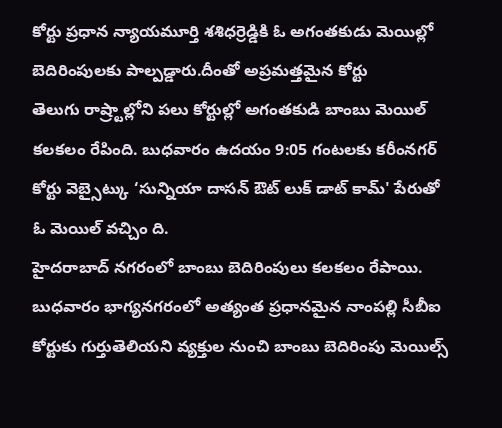కోర్టు ప్రధాన న్యాయమూర్తి శశిధర్రెడ్డికి ఓ అగంతకుడు మెయిల్లో బెదిరింపులకు పాల్పడ్డారు.దీంతో అప్రమత్తమైన కోర్టు
తెలుగు రాష్ర్టాల్లోని పలు కోర్టుల్లో అగంతకుడి బాంబు మెయిల్ కలకలం రేపింది. బుధవారం ఉదయం 9:05 గంటలకు కరీంనగర్ కోర్టు వెబ్సైట్కు ‘సున్నియా దాసన్ ఔట్ లుక్ డాట్ కామ్' పేరుతో ఓ మెయిల్ వచ్చిం ది.
హైదరాబాద్ నగరంలో బాంబు బెదిరింపులు కలకలం రేపాయి. బుధవారం భాగ్యనగరంలో అత్యంత ప్రధానమైన నాంపల్లి సీబీఐ కోర్టుకు గుర్తుతెలియని వ్యక్తుల నుంచి బాంబు బెదిరింపు మెయిల్స్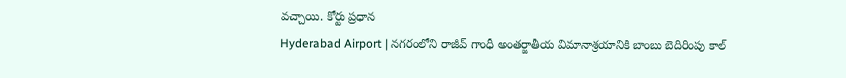వచ్చాయి. కోర్టు ప్రధాన
Hyderabad Airport | నగరంలోని రాజీవ్ గాంధీ అంతర్జాతీయ విమానాశ్రయానికి బాంబు బెదిరింపు కాల్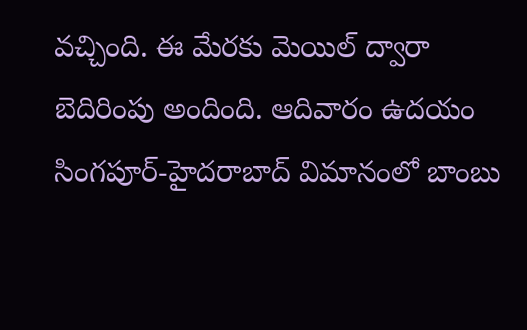వచ్చింది. ఈ మేరకు మెయిల్ ద్వారా బెదిరింపు అందింది. ఆదివారం ఉదయం సింగపూర్-హైదరాబాద్ విమానంలో బాంబు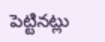పెట్టినట్లు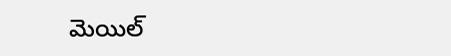మెయిల్